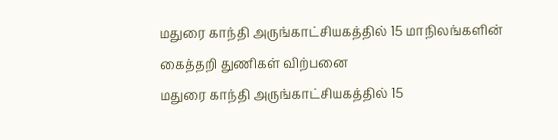மதுரை காந்தி அருங்காட்சியகத்தில் 15 மாநிலங்களின் கைத்தறி துணிகள் விற்பனை
மதுரை காந்தி அருங்காட்சியகத்தில் 15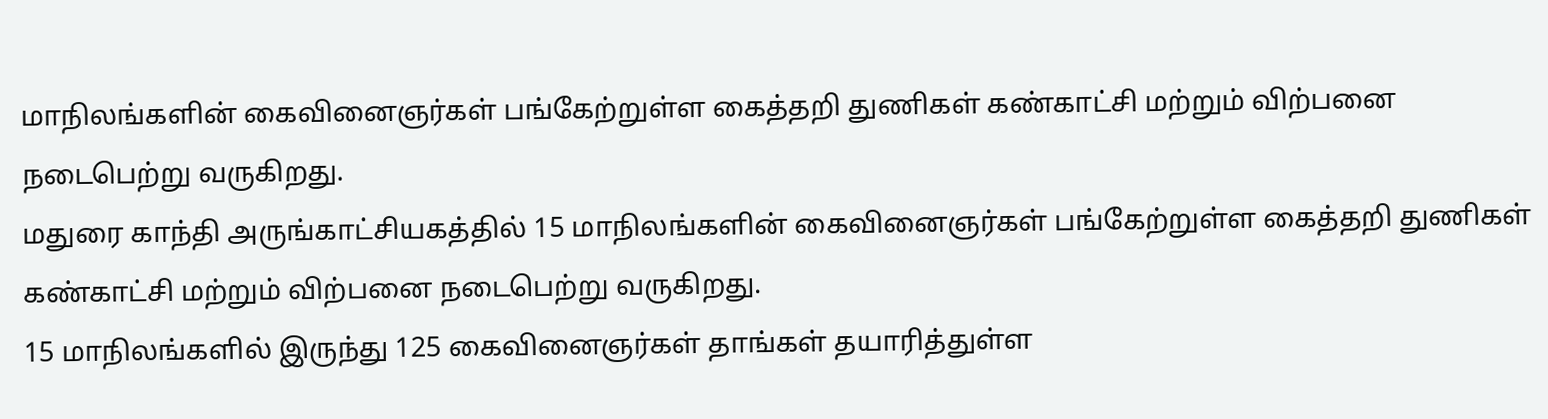மாநிலங்களின் கைவினைஞர்கள் பங்கேற்றுள்ள கைத்தறி துணிகள் கண்காட்சி மற்றும் விற்பனை நடைபெற்று வருகிறது.
மதுரை காந்தி அருங்காட்சியகத்தில் 15 மாநிலங்களின் கைவினைஞர்கள் பங்கேற்றுள்ள கைத்தறி துணிகள் கண்காட்சி மற்றும் விற்பனை நடைபெற்று வருகிறது.
15 மாநிலங்களில் இருந்து 125 கைவினைஞர்கள் தாங்கள் தயாரித்துள்ள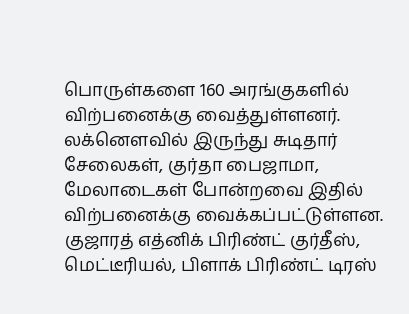பொருள்களை 160 அரங்குகளில் விற்பனைக்கு வைத்துள்ளனர்.
லக்னௌவில் இருந்து சுடிதார் சேலைகள், குர்தா பைஜாமா, மேலாடைகள் போன்றவை இதில் விற்பனைக்கு வைக்கப்பட்டுள்ளன. குஜாரத் எத்னிக் பிரிண்ட் குர்தீஸ், மெட்டீரியல், பிளாக் பிரிண்ட் டிரஸ்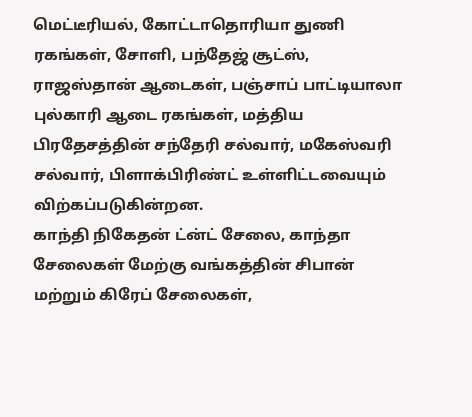மெட்டீரியல், கோட்டாதொரியா துணி ரகங்கள், சோளி, பந்தேஜ் சூட்ஸ், ராஜஸ்தான் ஆடைகள், பஞ்சாப் பாட்டியாலா புல்காரி ஆடை ரகங்கள், மத்திய பிரதேசத்தின் சந்தேரி சல்வார், மகேஸ்வரி சல்வார், பிளாக்பிரிண்ட் உள்ளிட்டவையும் விற்கப்படுகின்றன.
காந்தி நிகேதன் ட்ன்ட் சேலை, காந்தா சேலைகள் மேற்கு வங்கத்தின் சிபான் மற்றும் கிரேப் சேலைகள்,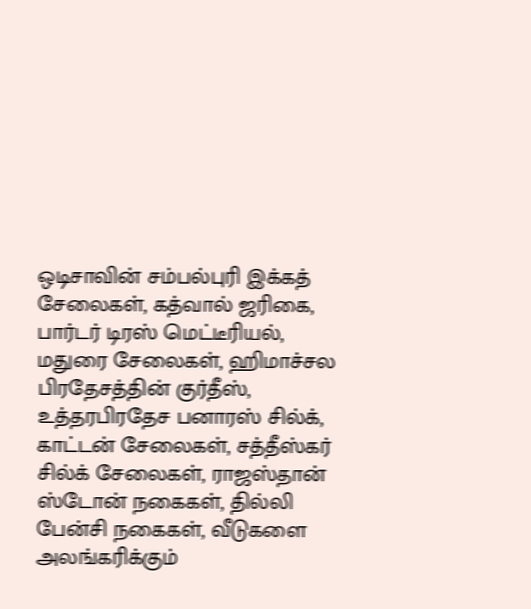ஒடிசாவின் சம்பல்புரி இக்கத் சேலைகள், கத்வால் ஜரிகை, பார்டர் டிரஸ் மெட்டீரியல், மதுரை சேலைகள், ஹிமாச்சல பிரதேசத்தின் குர்தீஸ், உத்தரபிரதேச பனாரஸ் சில்க், காட்டன் சேலைகள், சத்தீஸ்கர் சில்க் சேலைகள், ராஜஸ்தான் ஸ்டோன் நகைகள், தில்லி பேன்சி நகைகள், வீடுகளை அலங்கரிக்கும்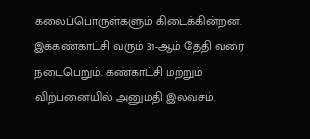கலைப்பொருள்களும் கிடைக்கின்றன. இக்கண்காட்சி வரும் 31-ஆம் தேதி வரை நடைபெறும். கண்காட்சி மற்றும் விற்பனையில் அனுமதி இலவசம்.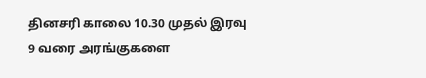தினசரி காலை 10.30 முதல் இரவு 9 வரை அரங்குகளை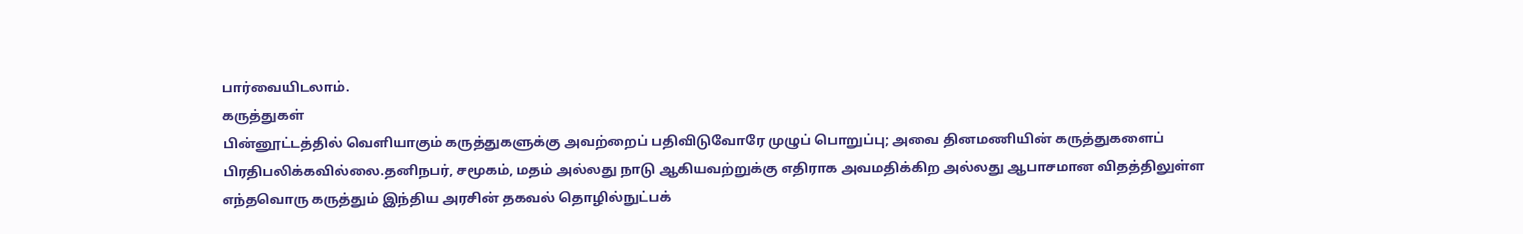பார்வையிடலாம்.
கருத்துகள்
பின்னூட்டத்தில் வெளியாகும் கருத்துகளுக்கு அவற்றைப் பதிவிடுவோரே முழுப் பொறுப்பு; அவை தினமணியின் கருத்துகளைப் பிரதிபலிக்கவில்லை.தனிநபர், சமூகம், மதம் அல்லது நாடு ஆகியவற்றுக்கு எதிராக அவமதிக்கிற அல்லது ஆபாசமான விதத்திலுள்ள எந்தவொரு கருத்தும் இந்திய அரசின் தகவல் தொழில்நுட்பக்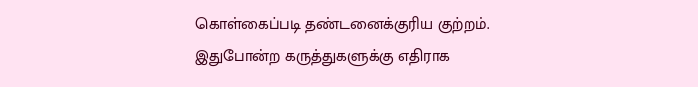கொள்கைப்படி தண்டனைக்குரிய குற்றம். இதுபோன்ற கருத்துகளுக்கு எதிராக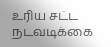உரிய சட்ட நடவடிக்கை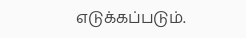எடுக்கப்படும்.